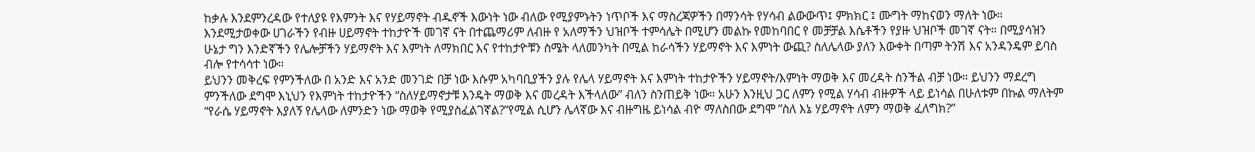ከቃሉ እንደምንረዳው የተለያዩ የእምንት እና የሃይማኖት ብዱኖች እውነት ነው ብለው የሚያምኑትን ነጥቦች እና ማስረጃዎችን በማንሳት የሃሳብ ልውውጥ፤ ምክክር ፤ ሙግት ማከናወን ማለት ነው።
እንደሚታወቀው ሀገራችን የብዙ ሀይማኖት ተከታዮች መገኛ ናት በተጨማሪም ለብዙ የ አለማችን ህዝቦች ተምሳሌት በሚሆን መልኩ የመከባበር የ መቻቻል እሴቶችን የያዙ ህዝቦች መገኛ ናት። በሚያሳዝን ሁኔታ ግን እንድኛችን የሌሎቻችን ሃይማኖት እና እምነት ለማክበር እና የተከታዮቹን ስሜት ላለመንካት በሚል ከራሳችን ሃይማኖት እና እምነት ውጪ? ስለሌላው ያለን እውቀት በጣም ትንሽ እና አንዳንዴም ይባስ ብሎ የተሳሳተ ነው።
ይህንን መቅረፍ የምንችለው በ አንድ እና አንድ መንገድ በቻ ነው እሱም አካባቢያችን ያሉ የሌላ ሃይማኖት እና እምነት ተከታዮችን ሃይማኖት/እምነት ማወቅ እና መረዳት ስንችል ብቻ ነው። ይህንን ማደረግ ምንችለው ደግሞ እኒህን የእምነት ተከታዮችን “ስለሃይማኖታቹ እንዴት ማወቅ እና መረዳት እችላለው” ብለን ስንጠይቅ ነው። አሁን እንዚህ ጋር ለምን የሚል ሃሳብ ብዙዎች ላይ ይነሳል በሁለቱም በኩል ማለትም “የራሴ ሃይማኖት እያለኝ የሌላው ለምንድን ነው ማወቅ የሚያስፈልገኛል?”የሚል ሲሆን ሌላኛው እና ብዙግዜ ይነሳል ብዮ ማለስበው ደግሞ ”ስለ እኔ ሃይማኖት ለምን ማወቅ ፈለግክ?”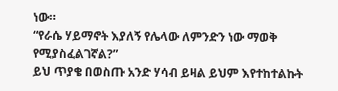ነው።
“የራሴ ሃይማኖት እያለኝ የሌላው ለምንድን ነው ማወቅ የሚያስፈልገኛል?”
ይህ ጥያቄ በወስጡ አንድ ሃሳብ ይዛል ይህም እየተከተልኩት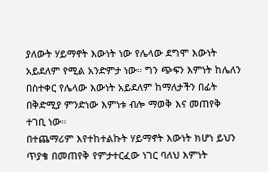ያለውት ሃይማኖት እውነት ነው የሌላው ደግሞ እውነት አይደለም የሚል አንድምታ ነው። ግን ጭፍን እምነት ከሌለን በስተቀር የሌላው እውነት አይደለም ከማለታችን በፊት በቅድሚያ ምንድነው እምነቱ ብሎ ማወቅ እና መጠየቅ ተገቢ ነው።
በተጨማሪም እየተከተልኩት ሃይማኖት እውነት ክሆነ ይህን ጥያቄ በመጠየቅ የምታተርፈው ነገር ባለህ እምነት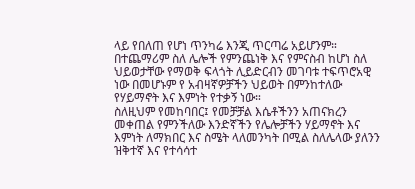ላይ የበለጠ የሆነ ጥንካሬ እንጂ ጥርጣሬ አይሆንም።
በተጨማሪም ስለ ሌሎች የምንጨነቅ እና የምናስብ ከሆነ ስለ ህይወታቸው የማወቅ ፍላጎት ሊይድርብን መገባቱ ተፍጥሮአዊ ነው በመሆኑም የ አብዛኛዎቻችን ህይወት በምንከተለው የሃይማኖት እና እምነት የተቃኝ ነው።
ስለዚህም የመከባበር፤ የመቻቻል እሴቶችንን አጠናክረን መቀጠል የምንችለው እንድኛችን የሌሎቻችን ሃይማኖት እና እምነት ለማክበር እና ስሜት ላለመንካት በሚል ስለሌላው ያለንን ዝቅተኛ እና የተሳሳተ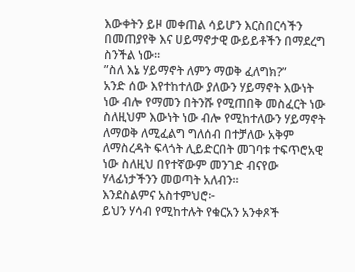እውቀትን ይዞ መቀጠል ሳይሆን እርስበርሳችን በመጠያየቅ እና ሀይማኖታዊ ውይይቶችን በማደረግ ስንችል ነው።
”ስለ እኔ ሃይማኖት ለምን ማወቅ ፈለግክ?”
አንድ ሰው እየተከተለው ያለውን ሃይማኖት እውነት ነው ብሎ የማመን በትንሹ የሚጠበቅ መስፈርት ነው ስለዚህም እውነት ነው ብሎ የሚከተለውን ሃይማኖት ለማወቅ ለሚፈልግ ግለሰብ በተቻለው አቅም ለማስረዳት ፍላጎት ሊይድርበት መገባቱ ተፍጥሮአዊ ነው ስለዚህ በየተኛውም መንገድ ብናየው ሃላፊነታችንን መወጣት አለብን።
እንደስልምና አስተምህሮ፦
ይህን ሃሳብ የሚከተሉት የቁርአን አንቀጾች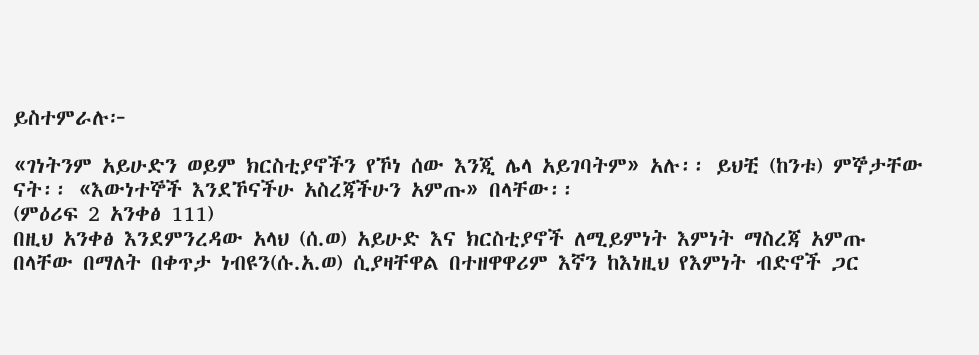ይስተምራሉ፦

«ገነትንም አይሁድን ወይም ክርስቲያኖችን የኾነ ሰው እንጂ ሌላ አይገባትም» አሉ፡፡ ይህቺ (ከንቱ) ምኞታቸው ናት፡፡ «እውነተኞች እንደኾናችሁ አስረጃችሁን አምጡ» በላቸው፡፡
(ምዕሪፍ 2 አንቀፅ 111)
በዚህ አንቀፅ እንደምንረዳው አላህ (ሰ.ወ) አይሁድ እና ክርስቲያኖች ለሚይምነት እምነት ማስረጃ አምጡ በላቸው በማለት በቀጥታ ነብዩን(ሱ.አ.ወ) ሲያዛቸዋል በተዘዋዋሪም እኛን ከእነዚህ የእምነት ብድኖች ጋር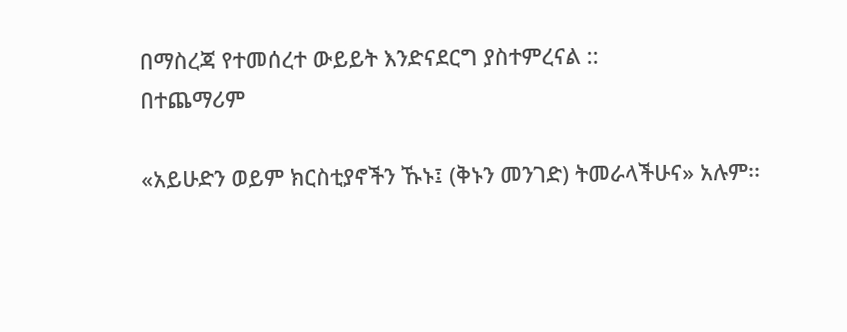በማስረጃ የተመሰረተ ውይይት እንድናደርግ ያስተምረናል ::
በተጨማሪም

«አይሁድን ወይም ክርስቲያኖችን ኹኑ፤ (ቅኑን መንገድ) ትመራላችሁና» አሉም፡፡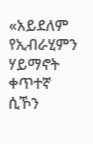«አይደለም የኢብራሂምን ሃይማኖት ቀጥተኛ ሲኾን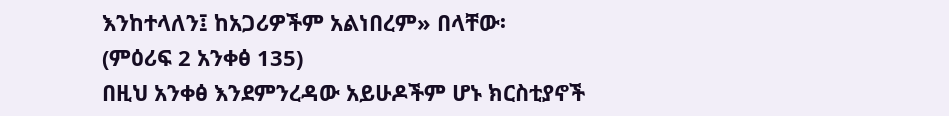እንከተላለን፤ ከአጋሪዎችም አልነበረም» በላቸው፡
(ምዕሪፍ 2 አንቀፅ 135)
በዚህ አንቀፅ እንደምንረዳው አይሁዶችም ሆኑ ክርስቲያኖች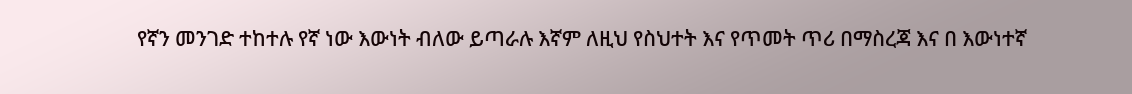የኛን መንገድ ተከተሉ የኛ ነው እውነት ብለው ይጣራሉ እኛም ለዚህ የስህተት እና የጥመት ጥሪ በማስረጃ እና በ እውነተኛ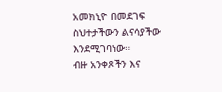አመክኒዮ በመደገፍ ስህተታችውን ልናሳያችው እንደሚገባነው።
ብዙ አንቀጾችን እና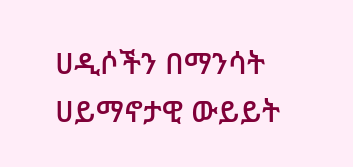ሀዲሶችን በማንሳት ሀይማኖታዊ ውይይት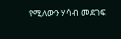የሚለውን ሃሳብ መደገፍ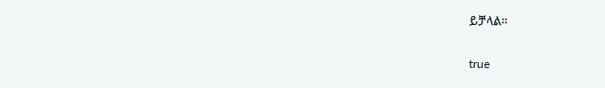ይቻላል።

true